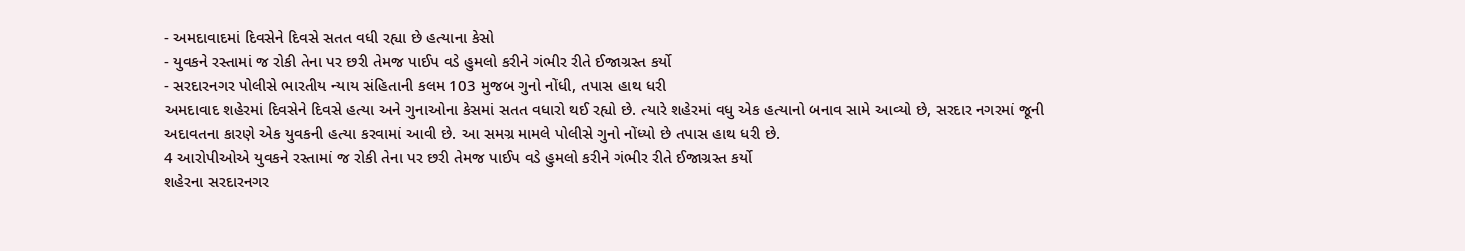- અમદાવાદમાં દિવસેને દિવસે સતત વધી રહ્યા છે હત્યાના કેસો
- યુવકને રસ્તામાં જ રોકી તેના પર છરી તેમજ પાઈપ વડે હુમલો કરીને ગંભીર રીતે ઈજાગ્રસ્ત કર્યો
- સરદારનગર પોલીસે ભારતીય ન્યાય સંહિતાની કલમ 103 મુજબ ગુનો નોંધી, તપાસ હાથ ધરી
અમદાવાદ શહેરમાં દિવસેને દિવસે હત્યા અને ગુનાઓના કેસમાં સતત વધારો થઈ રહ્યો છે. ત્યારે શહેરમાં વધુ એક હત્યાનો બનાવ સામે આવ્યો છે, સરદાર નગરમાં જૂની અદાવતના કારણે એક યુવકની હત્યા કરવામાં આવી છે. આ સમગ્ર મામલે પોલીસે ગુનો નોંધ્યો છે તપાસ હાથ ધરી છે.
4 આરોપીઓએ યુવકને રસ્તામાં જ રોકી તેના પર છરી તેમજ પાઈપ વડે હુમલો કરીને ગંભીર રીતે ઈજાગ્રસ્ત કર્યો
શહેરના સરદારનગર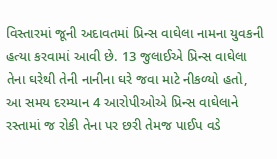વિસ્તારમાં જૂની અદાવતમાં પ્રિન્સ વાઘેલા નામના યુવકની હત્યા કરવામાં આવી છે. 13 જુલાઈએ પ્રિન્સ વાઘેલા તેના ઘરેથી તેની નાનીના ઘરે જવા માટે નીકળ્યો હતો, આ સમય દરમ્યાન 4 આરોપીઓએ પ્રિન્સ વાઘેલાને રસ્તામાં જ રોકી તેના પર છરી તેમજ પાઈપ વડે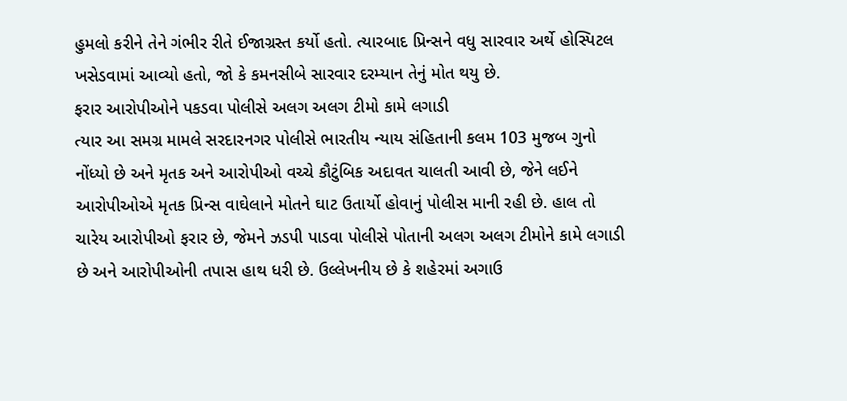હુમલો કરીને તેને ગંભીર રીતે ઈજાગ્રસ્ત કર્યો હતો. ત્યારબાદ પ્રિન્સને વધુ સારવાર અર્થે હોસ્પિટલ ખસેડવામાં આવ્યો હતો, જો કે કમનસીબે સારવાર દરમ્યાન તેનું મોત થયુ છે.
ફરાર આરોપીઓને પકડવા પોલીસે અલગ અલગ ટીમો કામે લગાડી
ત્યાર આ સમગ્ર મામલે સરદારનગર પોલીસે ભારતીય ન્યાય સંહિતાની કલમ 103 મુજબ ગુનો નોંધ્યો છે અને મૃતક અને આરોપીઓ વચ્ચે કૌટુંબિક અદાવત ચાલતી આવી છે, જેને લઈને આરોપીઓએ મૃતક પ્રિન્સ વાઘેલાને મોતને ઘાટ ઉતાર્યો હોવાનું પોલીસ માની રહી છે. હાલ તો ચારેય આરોપીઓ ફરાર છે, જેમને ઝડપી પાડવા પોલીસે પોતાની અલગ અલગ ટીમોને કામે લગાડી છે અને આરોપીઓની તપાસ હાથ ધરી છે. ઉલ્લેખનીય છે કે શહેરમાં અગાઉ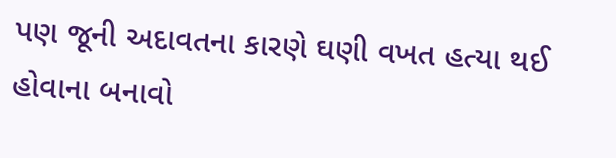પણ જૂની અદાવતના કારણે ઘણી વખત હત્યા થઈ હોવાના બનાવો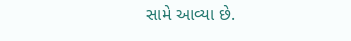સામે આવ્યા છે.